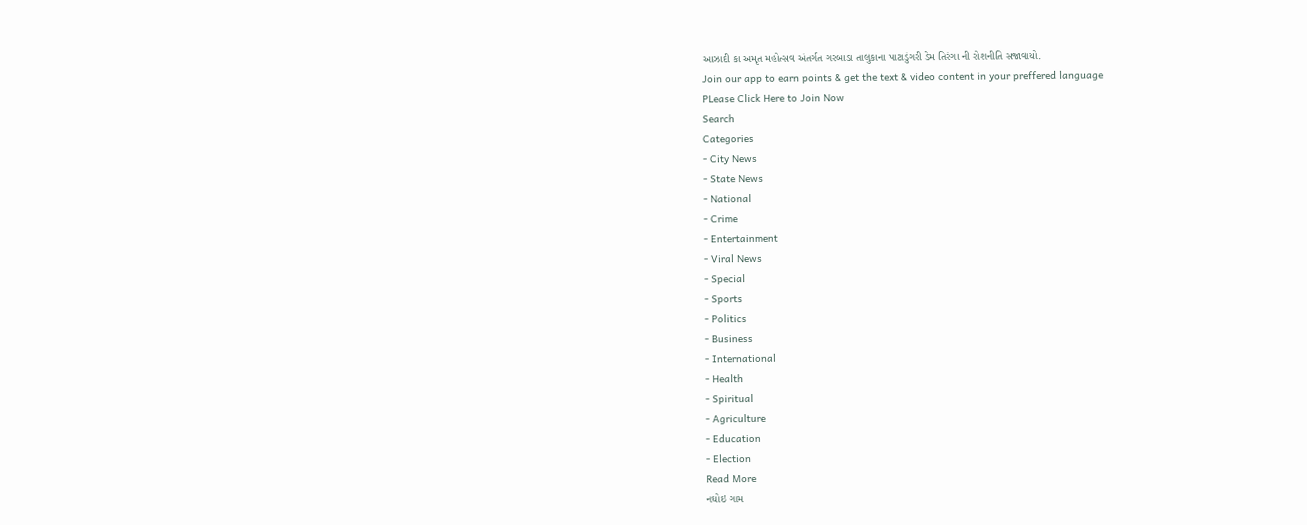આઝાદી કા અમૃત મહોત્સવ અંતર્ગત ગરબાડા તાલુકાના પાટાડુંગરી ડેમ તિરંગા ની રોશનીતિ સજાવાયો.
Join our app to earn points & get the text & video content in your preffered language
PLease Click Here to Join Now
Search
Categories
- City News
- State News
- National
- Crime
- Entertainment
- Viral News
- Special
- Sports
- Politics
- Business
- International
- Health
- Spiritual
- Agriculture
- Education
- Election
Read More
નઘોઇ ગામ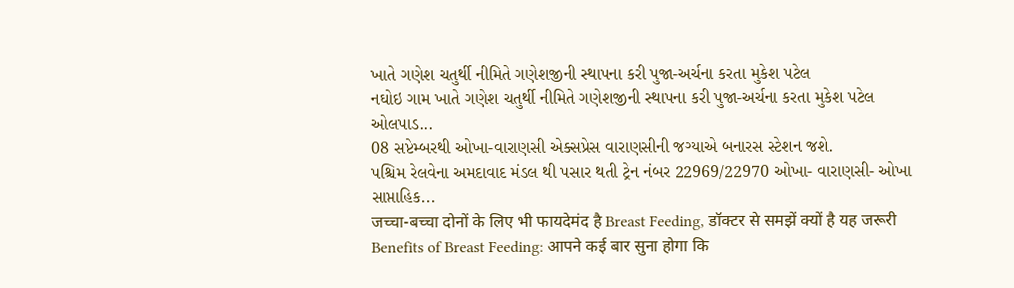ખાતે ગણેશ ચતુર્થી નીમિતે ગણેશજીની સ્થાપના કરી પુજા-અર્ચના કરતા મુકેશ પટેલ
નઘોઇ ગામ ખાતે ગણેશ ચતુર્થી નીમિતે ગણેશજીની સ્થાપના કરી પુજા-અર્ચના કરતા મુકેશ પટેલ
ઓલપાડ...
08 સપ્ટેમ્બરથી ઓખા-વારાણસી એક્સપ્રેસ વારાણસીની જગ્યાએ બનારસ સ્ટેશન જશે.
પશ્ચિમ રેલવેના અમદાવાદ મંડલ થી પસાર થતી ટ્રેન નંબર 22969/22970 ઓખા- વારાણસી- ઓખા સાપ્તાહિક...
जच्चा-बच्चा दोनों के लिए भी फायदेमंद है Breast Feeding, डॉक्टर से समझें क्यों है यह जरूरी
Benefits of Breast Feeding: आपने कई बार सुना होगा कि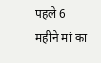पहले 6 महीने मां का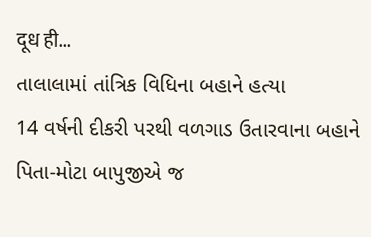दूध ही...
તાલાલામાં તાંત્રિક વિધિના બહાને હત્યા
14 વર્ષની દીકરી પરથી વળગાડ ઉતારવાના બહાને પિતા-મોટા બાપુજીએ જ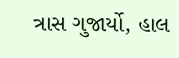ત્રાસ ગુજાર્યો, હાલ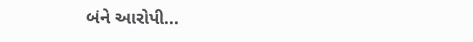બંને આરોપી...